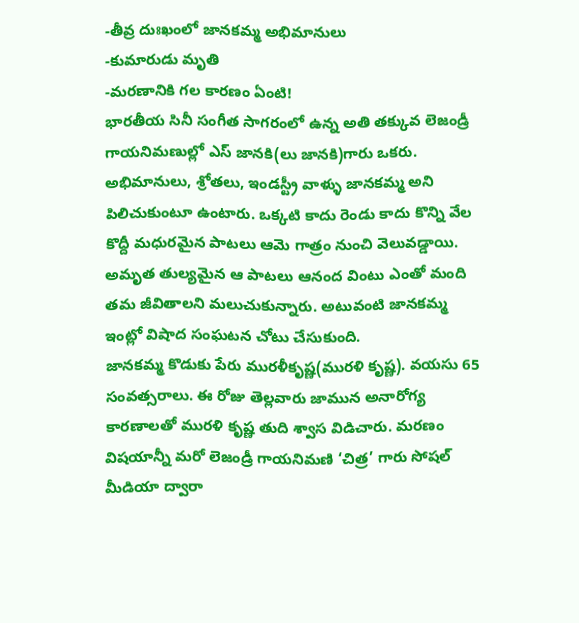-తీవ్ర దుఃఖంలో జానకమ్మ అభిమానులు
-కుమారుడు మృతి
-మరణానికి గల కారణం ఏంటి!
భారతీయ సినీ సంగీత సాగరంలో ఉన్న అతి తక్కువ లెజండ్రీ గాయనిమణుల్లో ఎస్ జానకి(లు జానకి)గారు ఒకరు. అభిమానులు, శ్రోతలు, ఇండస్ట్రీ వాళ్ళు జానకమ్మ అని పిలిచుకుంటూ ఉంటారు. ఒక్కటి కాదు రెండు కాదు కొన్ని వేల కొద్దీ మధురమైన పాటలు ఆమె గాత్రం నుంచి వెలువడ్డాయి. అమృత తుల్యమైన ఆ పాటలు ఆనంద వింటు ఎంతో మంది తమ జీవితాలని మలుచుకున్నారు. అటువంటి జానకమ్మ ఇంట్లో విషాద సంఘటన చోటు చేసుకుంది.
జానకమ్మ కొడుకు పేరు మురళీకృష్ణ(మురళి కృష్ణ). వయసు 65 సంవత్సరాలు. ఈ రోజు తెల్లవారు జామున అనారోగ్య కారణాలతో మురళి కృష్ణ తుది శ్వాస విడిచారు. మరణం విషయాన్నీ మరో లెజండ్రీ గాయనిమణి ‘చిత్ర’ గారు సోషల్ మీడియా ద్వారా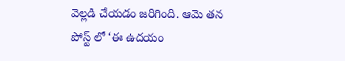వెల్లడి చేయడం జరిగింది. ఆమె తన పోస్ట్ లో ‘ఈ ఉదయం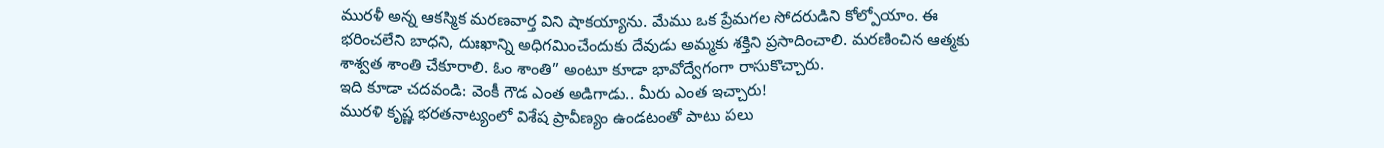మురళీ అన్న ఆకస్మిక మరణవార్త విని షాకయ్యాను. మేము ఒక ప్రేమగల సోదరుడిని కోల్పోయాం. ఈ భరించలేని బాధని, దుఃఖాన్ని అధిగమించేందుకు దేవుడు అమ్మకు శక్తిని ప్రసాదించాలి. మరణించిన ఆత్మకు శాశ్వత శాంతి చేకూరాలి. ఓం శాంతి” అంటూ కూడా భావోద్వేగంగా రాసుకొచ్చారు.
ఇది కూడా చదవండి: వెంకీ గౌడ ఎంత అడిగాడు.. మీరు ఎంత ఇచ్చారు!
మురళి కృష్ణ భరతనాట్యంలో విశేష ప్రావీణ్యం ఉండటంతో పాటు పలు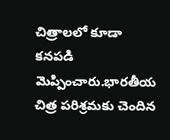చిత్రాలలో కూడా కనపడి మెప్పించారు.భారతీయ చిత్ర పరిశ్రమకు చెందిన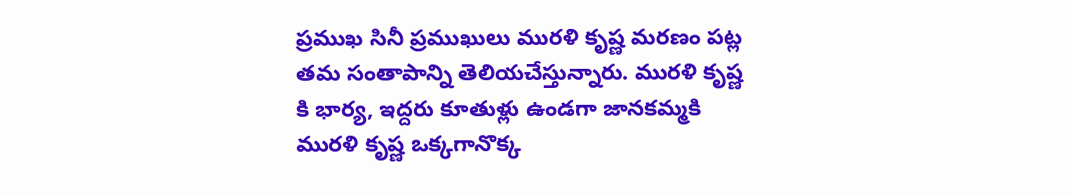ప్రముఖ సినీ ప్రముఖులు మురళి కృష్ణ మరణం పట్ల తమ సంతాపాన్ని తెలియచేస్తున్నారు. మురళి కృష్ణ కి భార్య, ఇద్దరు కూతుళ్లు ఉండగా జానకమ్మకి మురళి కృష్ణ ఒక్కగానొక్క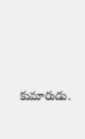కుమారుడు.